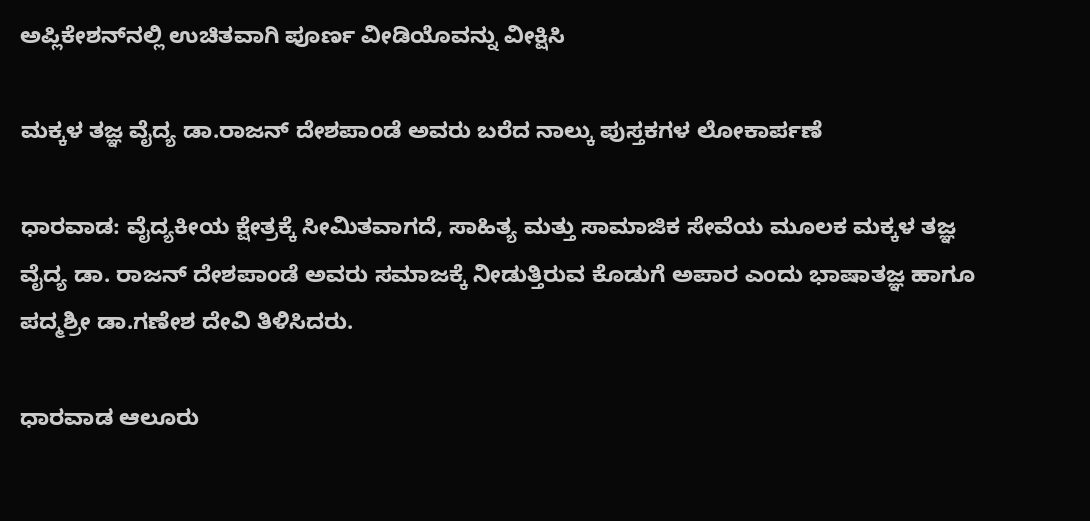ಅಪ್ಲಿಕೇಶನ್‌ನಲ್ಲಿ ಉಚಿತವಾಗಿ ಪೂರ್ಣ ವೀಡಿಯೊವನ್ನು ವೀಕ್ಷಿಸಿ

ಮಕ್ಕಳ ತಜ್ಞ ವೈದ್ಯ ಡಾ.ರಾಜನ್ ದೇಶಪಾಂಡೆ ಅವರು ಬರೆದ ನಾಲ್ಕು ಪುಸ್ತಕಗಳ ಲೋಕಾರ್ಪಣೆ

ಧಾರವಾಡ: ವೈದ್ಯಕೀಯ ಕ್ಷೇತ್ರಕ್ಕೆ ಸೀಮಿತವಾಗದೆ, ಸಾಹಿತ್ಯ ಮತ್ತು ಸಾಮಾಜಿಕ ಸೇವೆಯ ಮೂಲಕ ಮಕ್ಕಳ ತಜ್ಞ ವೈದ್ಯ ಡಾ. ರಾಜನ್ ದೇಶಪಾಂಡೆ ಅವರು ಸಮಾಜಕ್ಕೆ ನೀಡುತ್ತಿರುವ ಕೊಡುಗೆ ಅಪಾರ ಎಂದು ಭಾಷಾತಜ್ಞ ಹಾಗೂ ಪದ್ಮಶ್ರೀ ಡಾ.ಗಣೇಶ ದೇವಿ ತಿಳಿಸಿದರು.

ಧಾರವಾಡ ಆಲೂರು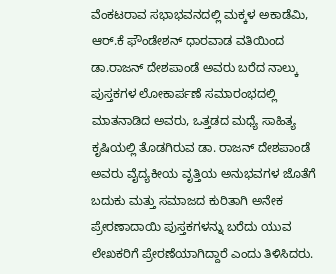ವೆಂಕಟರಾವ ಸಭಾಭವನದಲ್ಲಿ ಮಕ್ಕಳ ಅಕಾಡೆಮಿ, ಆರ್.ಕೆ ಫೌಂಡೇಶನ್ ಧಾರವಾಡ ವತಿಯಿಂದ ಡಾ.ರಾಜನ್ ದೇಶಪಾಂಡೆ ಅವರು ಬರೆದ ನಾಲ್ಕು ಪುಸ್ತಕಗಳ ಲೋಕಾರ್ಪಣೆ ಸಮಾರಂಭದಲ್ಲಿ ಮಾತನಾಡಿದ ಅವರು, ಒತ್ತಡದ ಮಧ್ಯೆ ಸಾಹಿತ್ಯ ಕೃಷಿಯಲ್ಲಿ ತೊಡಗಿರುವ ಡಾ. ರಾಜನ್ ದೇಶಪಾಂಡೆ ಅವರು ವೈದ್ಯಕೀಯ ವೃತ್ತಿಯ ಅನುಭವಗಳ ಜೊತೆಗೆ ಬದುಕು ಮತ್ತು ಸಮಾಜದ ಕುರಿತಾಗಿ ಅನೇಕ ಪ್ರೇರಣಾದಾಯಿ ಪುಸ್ತಕಗಳನ್ನು ಬರೆದು ಯುವ ಲೇಖಕರಿಗೆ ಪ್ರೇರಣೆಯಾಗಿದ್ದಾರೆ ಎಂದು ತಿಳಿಸಿದರು.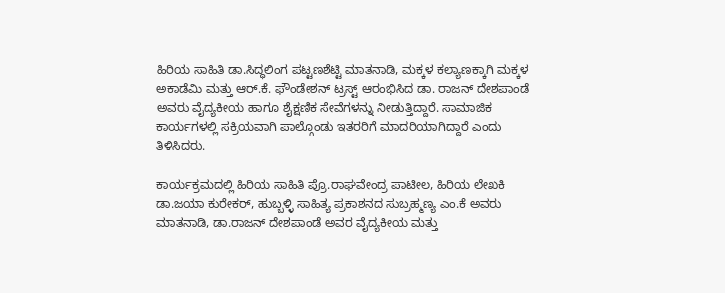ಹಿರಿಯ ಸಾಹಿತಿ ಡಾ.ಸಿದ್ಧಲಿಂಗ ಪಟ್ಟಣಶೆಟ್ಟಿ ಮಾತನಾಡಿ, ಮಕ್ಕಳ ಕಲ್ಯಾಣಕ್ಕಾಗಿ ಮಕ್ಕಳ ಅಕಾಡೆಮಿ ಮತ್ತು ಆರ್.ಕೆ. ಫೌಂಡೇಶನ್ ಟ್ರಸ್ಟ್ ಆರಂಭಿಸಿದ ಡಾ. ರಾಜನ್ ದೇಶಪಾಂಡೆ ಅವರು ವೈದ್ಯಕೀಯ ಹಾಗೂ ಶೈಕ್ಷಣಿಕ ಸೇವೆಗಳನ್ನು ನೀಡುತ್ತಿದ್ದಾರೆ. ಸಾಮಾಜಿಕ ಕಾರ್ಯಗಳಲ್ಲಿ ಸಕ್ರಿಯವಾಗಿ ಪಾಲ್ಗೊಂಡು ಇತರರಿಗೆ ಮಾದರಿಯಾಗಿದ್ದಾರೆ ಎಂದು ತಿಳಿಸಿದರು.

ಕಾರ್ಯಕ್ರಮದಲ್ಲಿ ಹಿರಿಯ ಸಾಹಿತಿ ಪ್ರೊ.ರಾಘವೇಂದ್ರ ಪಾಟೀಲ, ಹಿರಿಯ ಲೇಖಕಿ ಡಾ.ಜಯಾ ಕುರೇಕರ್, ಹುಬ್ಬಳ್ಳಿ ಸಾಹಿತ್ಯ ಪ್ರಕಾಶನದ ಸುಬ್ರಹ್ಮಣ್ಯ ಎಂ.ಕೆ ಅವರು ಮಾತನಾಡಿ, ಡಾ.ರಾಜನ್ ದೇಶಪಾಂಡೆ ಅವರ ವೈದ್ಯಕೀಯ ಮತ್ತು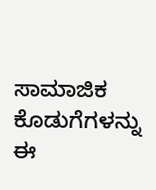ಸಾಮಾಜಿಕ ಕೊಡುಗೆಗಳನ್ನು ಈ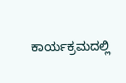ಕಾರ್ಯಕ್ರಮದಲ್ಲಿ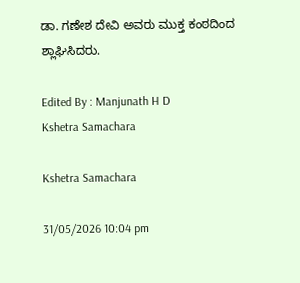ಡಾ. ಗಣೇಶ ದೇವಿ ಅವರು ಮುಕ್ತ ಕಂಠದಿಂದ ಶ್ಲಾಘಿಸಿದರು.

Edited By : Manjunath H D
Kshetra Samachara

Kshetra Samachara

31/05/2026 10:04 pm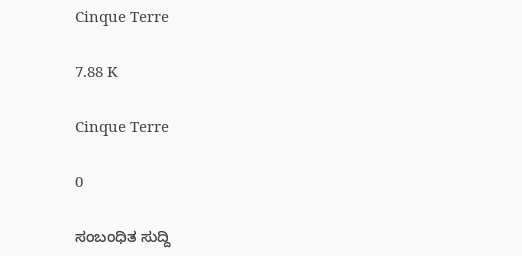Cinque Terre

7.88 K

Cinque Terre

0

ಸಂಬಂಧಿತ ಸುದ್ದಿ